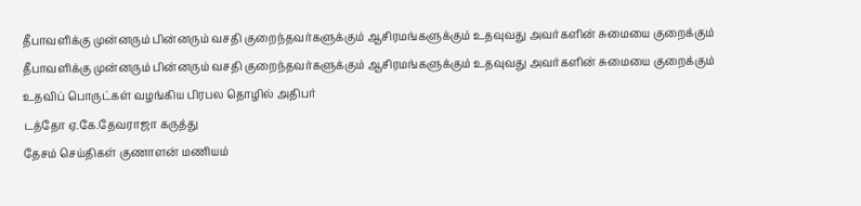தீபாவளிக்கு முன்னரும் பின்னரும் வசதி குறைந்தவர்களுக்கும் ஆசிரமங்களுக்கும் உதவுவது அவர்களின் சுமையை குறைக்கும்
தீபாவளிக்கு முன்னரும் பின்னரும் வசதி குறைந்தவர்களுக்கும் ஆசிரமங்களுக்கும் உதவுவது அவர்களின் சுமையை குறைக்கும்
உதவிப் பொருட்கள் வழங்கிய பிரபல தொழில் அதிபர்
டத்தோ ஏ.கே.தேவராஜா கருத்து
தேசம் செய்திகள் குணாளன் மணியம்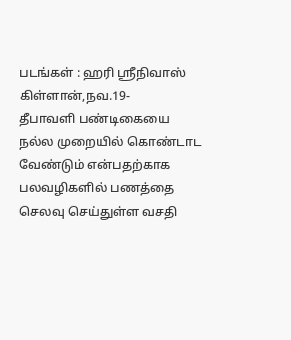படங்கள் : ஹரி ஸ்ரீநிவாஸ்
கிள்ளான்,நவ.19-
தீபாவளி பண்டிகையை நல்ல முறையில் கொண்டாட வேண்டும் என்பதற்காக பலவழிகளில் பணத்தை செலவு செய்துள்ள வசதி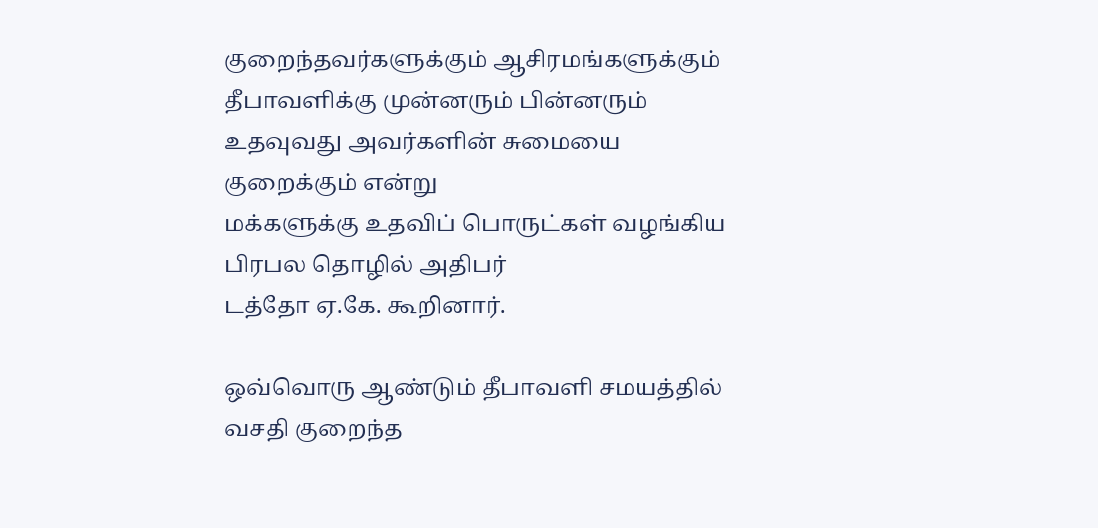குறைந்தவர்களுக்கும் ஆசிரமங்களுக்கும் தீபாவளிக்கு முன்னரும் பின்னரும் உதவுவது அவர்களின் சுமையை குறைக்கும் என்று
மக்களுக்கு உதவிப் பொருட்கள் வழங்கிய பிரபல தொழில் அதிபர்
டத்தோ ஏ.கே. கூறினார்.

ஒவ்வொரு ஆண்டும் தீபாவளி சமயத்தில் வசதி குறைந்த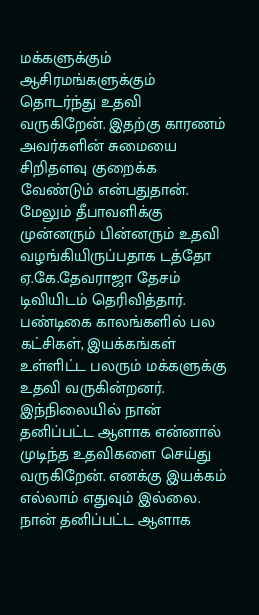மக்களுக்கும் ஆசிரமங்களுக்கும் தொடர்ந்து உதவி வருகிறேன். இதற்கு காரணம் அவர்களின் சுமையை சிறிதளவு குறைக்க வேண்டும் என்பதுதான். மேலும் தீபாவளிக்கு முன்னரும் பின்னரும் உதவி வழங்கியிருப்பதாக டத்தோ ஏ.கே.தேவராஜா தேசம் டிவியிடம் தெரிவித்தார்.
பண்டிகை காலங்களில் பல கட்சிகள், இயக்கங்கள் உள்ளிட்ட பலரும் மக்களுக்கு உதவி வருகின்றனர். இந்நிலையில் நான் தனிப்பட்ட ஆளாக என்னால் முடிந்த உதவிகளை செய்து வருகிறேன். எனக்கு இயக்கம் எல்லாம் எதுவும் இல்லை. நான் தனிப்பட்ட ஆளாக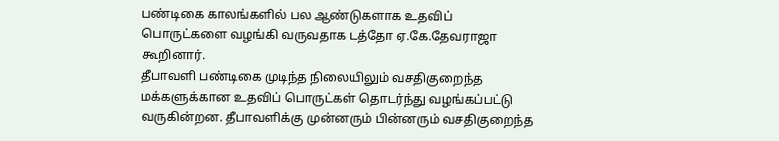பண்டிகை காலங்களில் பல ஆண்டுகளாக உதவிப் பொருட்களை வழங்கி வருவதாக டத்தோ ஏ.கே.தேவராஜா கூறினார்.
தீபாவளி பண்டிகை முடிந்த நிலையிலும் வசதிகுறைந்த மக்களுக்கான உதவிப் பொருட்கள் தொடர்ந்து வழங்கப்பட்டு வருகின்றன. தீபாவளிக்கு முன்னரும் பின்னரும் வசதிகுறைந்த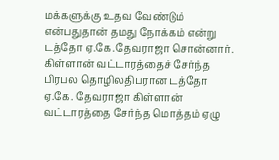மக்களுக்கு உதவ வேண்டும் என்பதுதான் தமது நோக்கம் என்று டத்தோ ஏ.கே.தேவராஜா சொன்னார்.
கிள்ளான் வட்டாரத்தைச் சேர்ந்த பிரபல தொழிலதிபரான டத்தோ ஏ.கே. தேவராஜா கிள்ளான் வட்டாரத்தை சேர்ந்த மொத்தம் ஏழு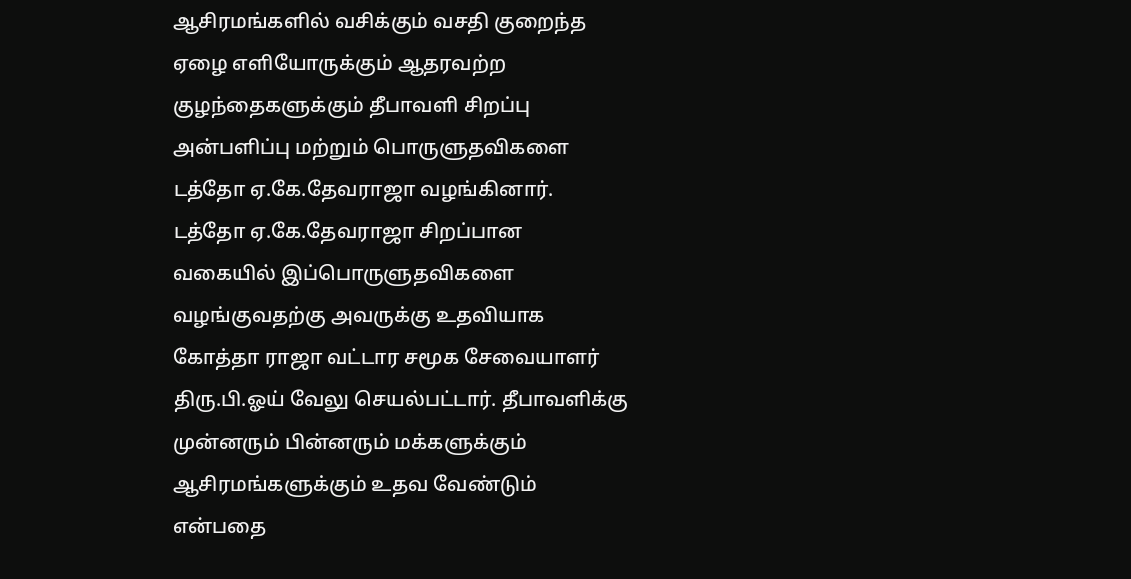ஆசிரமங்களில் வசிக்கும் வசதி குறைந்த ஏழை எளியோருக்கும் ஆதரவற்ற குழந்தைகளுக்கும் தீபாவளி சிறப்பு அன்பளிப்பு மற்றும் பொருளுதவிகளை டத்தோ ஏ.கே.தேவராஜா வழங்கினார்.
டத்தோ ஏ.கே.தேவராஜா சிறப்பான வகையில் இப்பொருளுதவிகளை வழங்குவதற்கு அவருக்கு உதவியாக கோத்தா ராஜா வட்டார சமூக சேவையாளர் திரு.பி.ஓய் வேலு செயல்பட்டார். தீபாவளிக்கு முன்னரும் பின்னரும் மக்களுக்கும் ஆசிரமங்களுக்கும் உதவ வேண்டும் என்பதை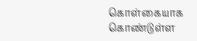கொள்கையாக கொண்டுள்ள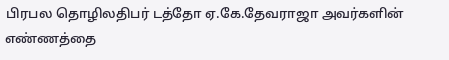பிரபல தொழிலதிபர் டத்தோ ஏ.கே.தேவராஜா அவர்களின் எண்ணத்தை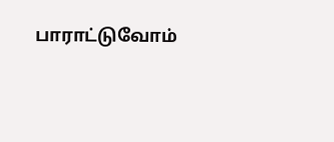பாராட்டுவோம்